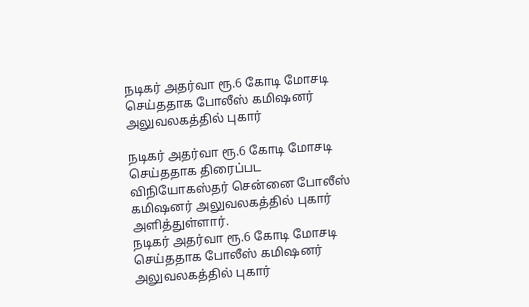நடிகர் அதர்வா ரூ.6 கோடி மோசடி செய்ததாக போலீஸ் கமிஷனர் அலுவலகத்தில் புகார்

நடிகர் அதர்வா ரூ.6 கோடி மோசடி செய்ததாக திரைப்பட விநியோகஸ்தர் சென்னை போலீஸ் கமிஷனர் அலுவலகத்தில் புகார் அளித்துள்ளார்.
நடிகர் அதர்வா ரூ.6 கோடி மோசடி செய்ததாக போலீஸ் கமிஷனர் அலுவலகத்தில் புகார்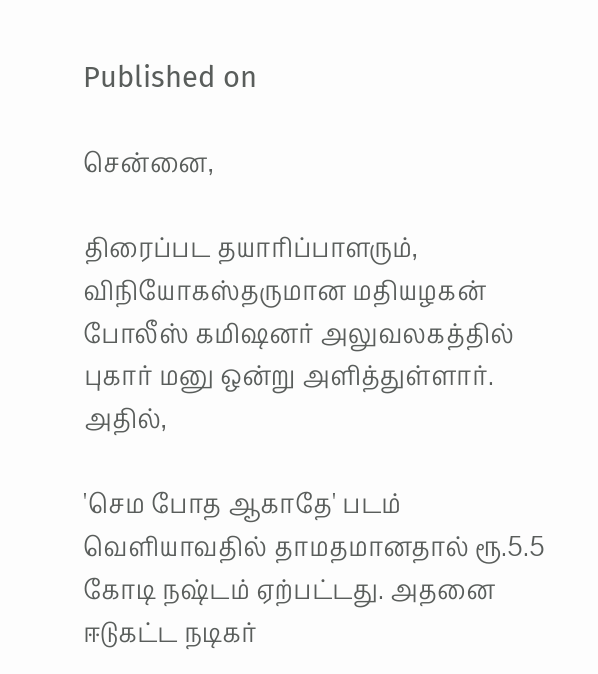Published on

சென்னை,

திரைப்பட தயாரிப்பாளரும், விநியோகஸ்தருமான மதியழகன் போலீஸ் கமிஷனர் அலுவலகத்தில் புகார் மனு ஒன்று அளித்துள்ளார். அதில்,

'செம போத ஆகாதே' படம் வெளியாவதில் தாமதமானதால் ரூ.5.5 கோடி நஷ்டம் ஏற்பட்டது. அதனை ஈடுகட்ட நடிகர்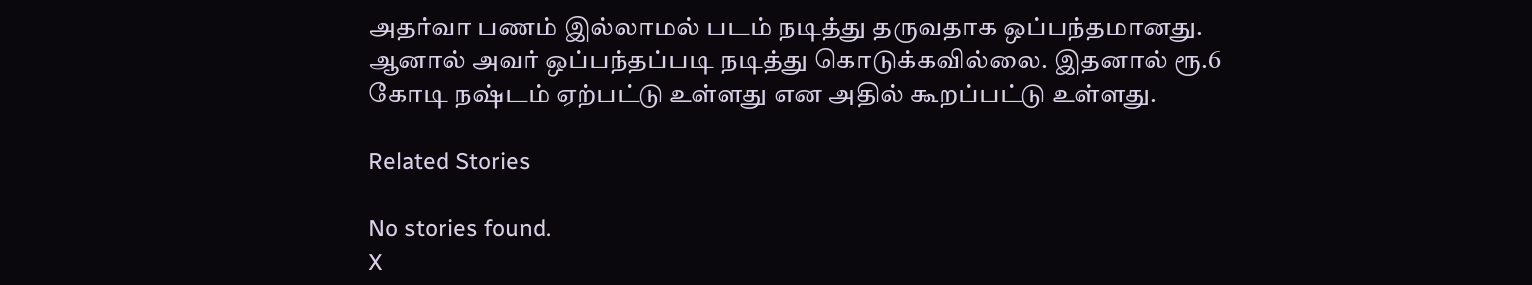அதர்வா பணம் இல்லாமல் படம் நடித்து தருவதாக ஒப்பந்தமானது. ஆனால் அவர் ஒப்பந்தப்படி நடித்து கொடுக்கவில்லை. இதனால் ரூ.6 கோடி நஷ்டம் ஏற்பட்டு உள்ளது என அதில் கூறப்பட்டு உள்ளது.

Related Stories

No stories found.
X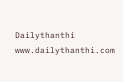Dailythanthi
www.dailythanthi.com